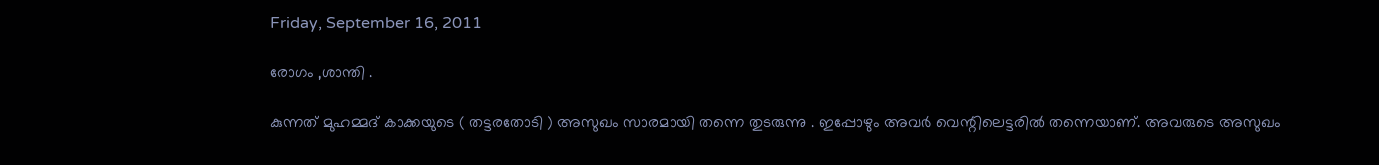Friday, September 16, 2011

രോഗം ,ശാന്തി .

കുന്നത് മുഹമ്മദ്‌ കാക്കയുടെ ( തട്ടരതോടി ) അസുഖം സാരമായി തന്നെ തുടരുന്നു . ഇപ്പോഴും അവര്‍ വെന്റിലെട്ടരില്‍ തന്നെയാണ്. അവരുടെ അസുഖം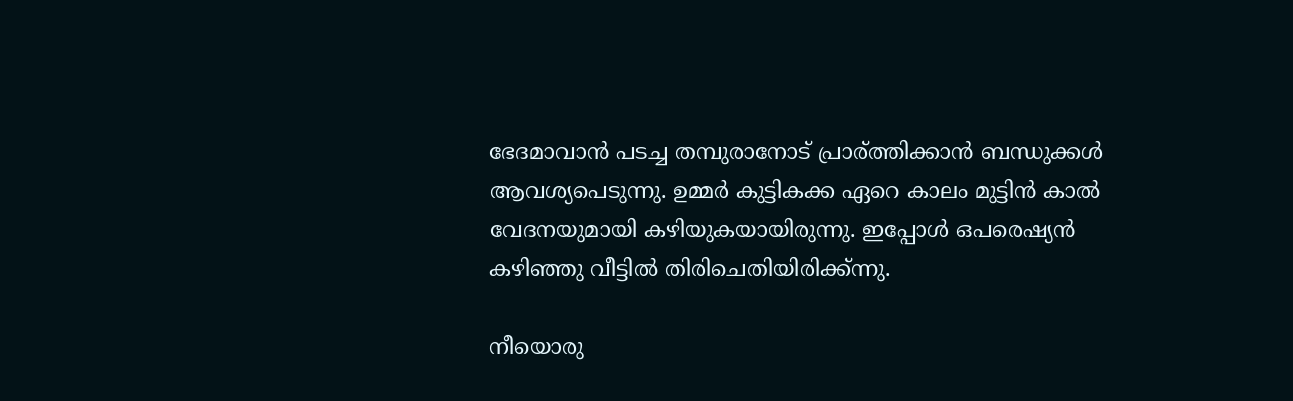ഭേദമാവാന്‍ പടച്ച തമ്പുരാനോട്‌ പ്രാര്ത്തിക്കാന്‍ ബന്ധുക്കള്‍ ആവശ്യപെടുന്നു. ഉമ്മര്‍ കുട്ടികക്ക ഏറെ കാലം മുട്ടിന്‍ കാല്‍ വേദനയുമായി കഴിയുകയായിരുന്നു. ഇപ്പോള്‍ ഒപരെഷ്യന്‍ കഴിഞ്ഞു വീട്ടില്‍ തിരിചെതിയിരിക്ക്ന്നു.

നീയൊരു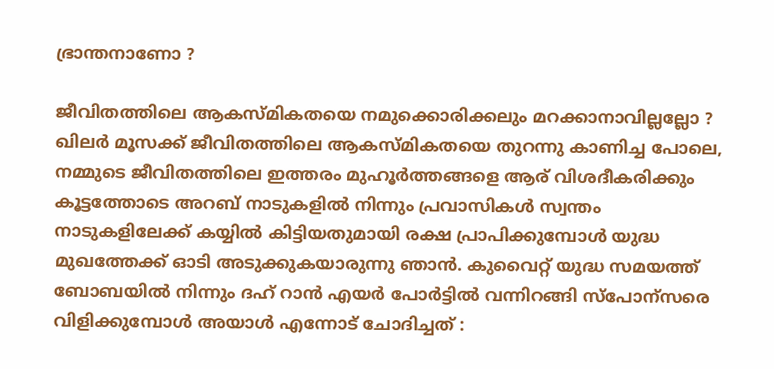ഭ്രാന്തനാണോ ?

ജീവിതത്തിലെ ആകസ്മികതയെ നമുക്കൊരിക്കലും മറക്കാനാവില്ലല്ലോ ? ഖിലര്‍ മൂസക്ക് ജീവിതത്തിലെ ആകസ്മികതയെ തുറന്നു കാണിച്ച പോലെ, നമ്മുടെ ജീവിതത്തിലെ ഇത്തരം മുഹൂര്‍ത്തങ്ങളെ ആര് വിശദീകരിക്കും
കൂട്ടത്തോടെ അറബ് നാടുകളില്‍ നിന്നും പ്രവാസികള്‍ സ്വന്തം നാടുകളിലേക്ക് കയ്യില്‍ കിട്ടിയതുമായി രക്ഷ പ്രാപിക്കുമ്പോള്‍ യുദ്ധ മുഖത്തേക്ക് ഓടി അടുക്കുകയാരുന്നു ഞാന്‍. കുവൈറ്റ്‌ യുദ്ധ സമയത്ത് ബോബയില്‍ നിന്നും ദഹ് റാന്‍ എയര്‍ പോര്‍ട്ടില്‍ വന്നിറങ്ങി സ്പോന്സരെ വിളിക്കുമ്പോള്‍ അയാള്‍ എന്നോട് ചോദിച്ചത് :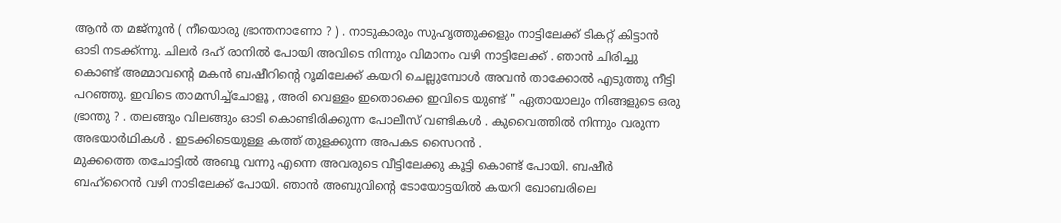ആന്‍ ത മജ്നൂന്‍ ( നീയൊരു ഭ്രാന്തനാണോ ? ) . നാടുകാരും സുഹൃത്തുക്കളും നാട്ടിലേക്ക് ടികറ്റ് കിട്ടാന്‍ ഓടി നടക്ക്ന്നു. ചിലര്‍ ദഹ് രാനില്‍ പോയി അവിടെ നിന്നും വിമാനം വഴി നാട്ടിലേക്ക് . ഞാന്‍ ചിരിച്ചു കൊണ്ട് അമ്മാവന്റെ മകന്‍ ബഷീറിന്റെ റൂമിലേക്ക്‌ കയറി ചെല്ലുമ്പോള്‍ അവന്‍ താക്കോല്‍ എടുത്തു നീട്ടി പറഞ്ഞു. ഇവിടെ താമസിച്ച്ചോളൂ , അരി വെള്ളം ഇതൊക്കെ ഇവിടെ യുണ്ട് " ഏതായാലും നിങ്ങളുടെ ഒരു ഭ്രാന്തു ? . തലങ്ങും വിലങ്ങും ഓടി കൊണ്ടിരിക്കുന്ന പോലീസ് വണ്ടികള്‍ . കുവൈത്തില്‍ നിന്നും വരുന്ന അഭയാര്‍ഥികള്‍ . ഇടക്കിടെയുള്ള കത്ത് തുളക്കുന്ന അപകട സൈറന്‍ .
മുക്കത്തെ തചോട്ടില്‍ അബൂ വന്നു എന്നെ അവരുടെ വീട്ടിലേക്കു കൂട്ടി കൊണ്ട് പോയി. ബഷീര്‍ ബഹ്‌റൈന്‍ വഴി നാടിലേക്ക് പോയി. ഞാന്‍ അബുവിന്റെ ടോയോട്ടയില്‍ കയറി ഖോബരിലെ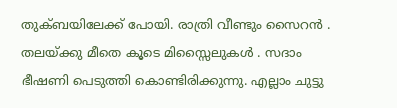തുക്ബയിലേക്ക് പോയി. രാത്രി വീണ്ടും സൈറന്‍ . തലയ്ക്കു മീതെ കൂടെ മിസ്സൈലുകള്‍ . സദാം ഭീഷണി പെടുത്തി കൊണ്ടിരിക്കുന്നു. എല്ലാം ചുട്ടു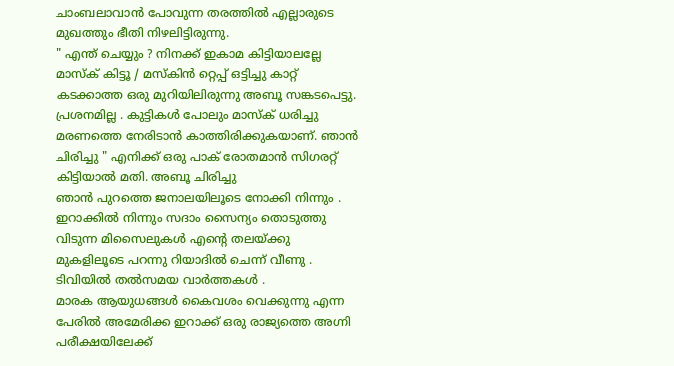ചാംബലാവാന്‍ പോവുന്ന തരത്തില്‍ എല്ലാരുടെ മുഖത്തും ഭീതി നിഴലിട്ടിരുന്നു.
" എന്ത് ചെയ്യും ? നിനക്ക് ഇകാമ കിട്ടിയാലല്ലേ മാസ്ക് കിട്ടൂ / മസ്കിന്‍ റ്റെപ്പ് ഒട്ടിച്ചു കാറ്റ് കടക്കാത്ത ഒരു മുറിയിലിരുന്നു അബൂ സങ്കടപെട്ടു. പ്രശനമില്ല . കുട്ടികള്‍ പോലും മാസ്ക് ധരിച്ചു മരണത്തെ നേരിടാന്‍ കാത്തിരിക്കുകയാണ്. ഞാന്‍ ചിരിച്ചു " എനിക്ക് ഒരു പാക് രോതമാന്‍ സിഗരറ്റ് കിട്ടിയാല്‍ മതി. അബൂ ചിരിച്ചു
ഞാന്‍ പുറത്തെ ജനാലയിലൂടെ നോക്കി നിന്നും . ഇറാക്കില്‍ നിന്നും സദാം സൈന്യം തൊടുത്തു വിടുന്ന മിസൈലുകള്‍ എന്റെ തലയ്ക്കു മുകളിലൂടെ പറന്നു റിയാദില്‍ ചെന്ന് വീണു . ടിവിയില്‍ തല്‍സമയ വാര്‍ത്തകള്‍ .
മാരക ആയുധങ്ങള്‍ കൈവശം വെക്കുന്നു എന്ന പേരില്‍ അമേരിക്ക ഇറാക്ക് ഒരു രാജ്യത്തെ അഗ്നി പരീക്ഷയിലേക്ക്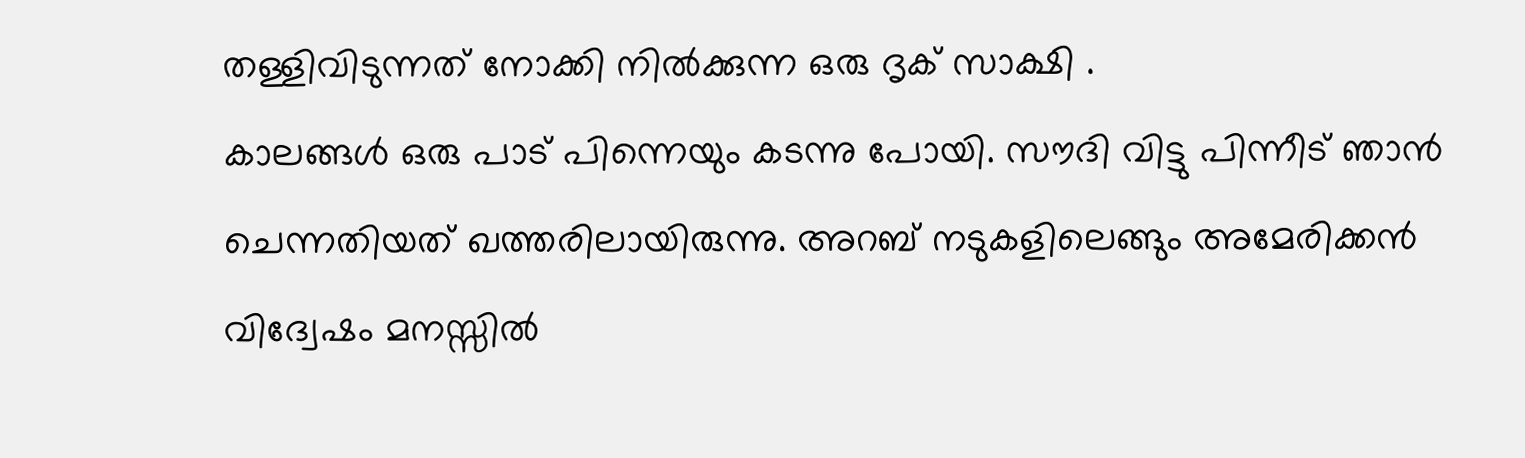തള്ളിവിടുന്നത് നോക്കി നില്‍ക്കുന്ന ഒരു ദൃക് സാക്ഷി .
കാലങ്ങള്‍ ഒരു പാട് പിന്നെയും കടന്നു പോയി. സൗദി വിട്ടു പിന്നീട് ഞാന്‍ ചെന്നതിയത് ഖത്തരിലായിരുന്നു. അറബ് നടുകളിലെങ്ങും അമേരിക്കന്‍ വിദ്വേഷം മനസ്സില്‍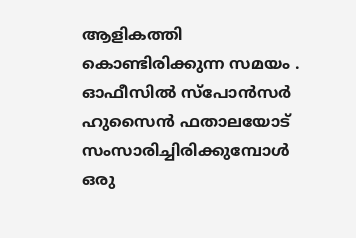ആളികത്തി കൊണ്ടിരിക്കുന്ന സമയം . ഓഫീസില്‍ സ്പോന്‍സര്‍ ഹുസൈന്‍ ഫതാലയോട് സംസാരിച്ചിരിക്കുമ്പോള്‍ ഒരു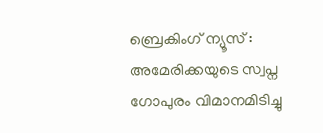ബ്രെകിംഗ് ന്യൂസ്‌ : അമേരിക്കയുടെ സ്വപ്ന ഗോപുരം വിമാനമിടിച്ചു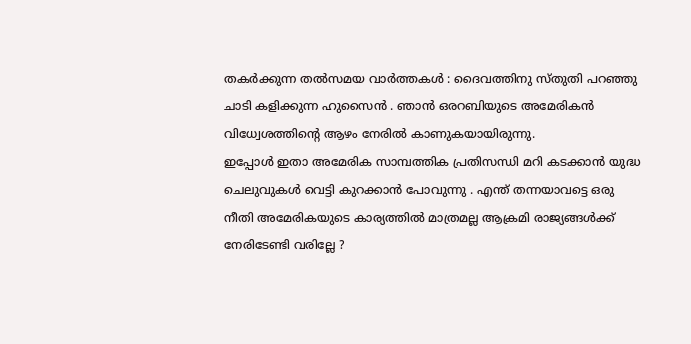തകര്‍ക്കുന്ന തല്‍സമയ വാര്‍ത്തകള്‍ : ദൈവത്തിനു സ്തുതി പറഞ്ഞു ചാടി കളിക്കുന്ന ഹുസൈന്‍ . ഞാന്‍ ഒരറബിയുടെ അമേരികന്‍ വിധ്വേശത്തിന്റെ ആഴം നേരില്‍ കാണുകയായിരുന്നു.
ഇപ്പോള്‍ ഇതാ അമേരിക സാമ്പത്തിക പ്രതിസന്ധി മറി കടക്കാന്‍ യുദ്ധ ചെലുവുകള്‍ വെട്ടി കുറക്കാന്‍ പോവുന്നു . എന്ത് തന്നയാവട്ടെ ഒരു നീതി അമേരികയുടെ കാര്യത്തില്‍ മാത്രമല്ല ആക്രമി രാജ്യങ്ങള്‍ക്ക് നേരിടേണ്ടി വരില്ലേ ?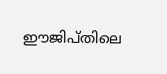ഈജിപ്തിലെ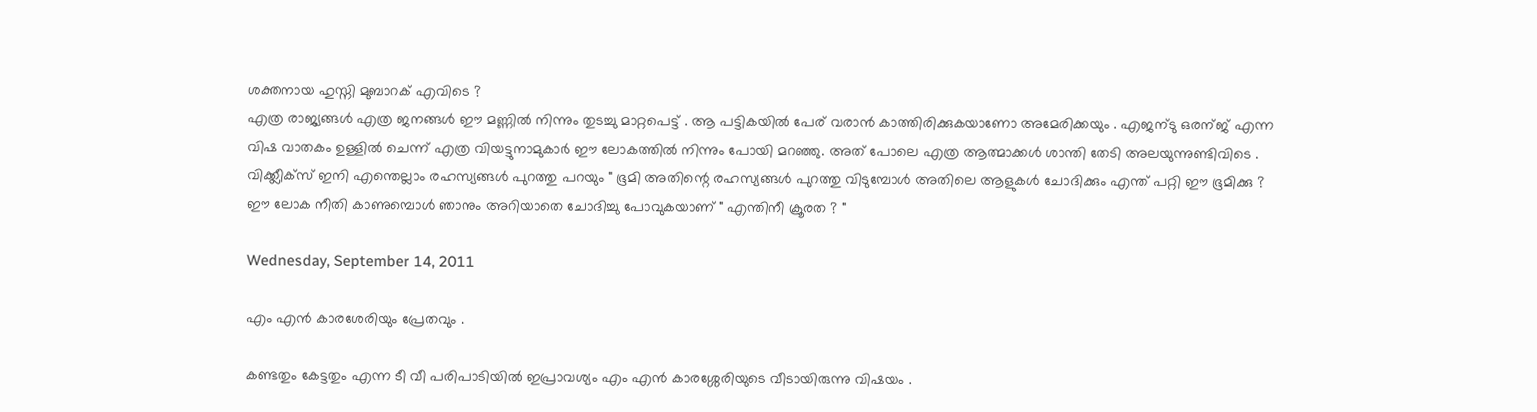ശക്തനായ ഹുസ്നി മുബാറക് എവിടെ ?
എത്ര രാജ്യങ്ങള്‍ എത്ര ജനങ്ങള്‍ ഈ മണ്ണില്‍ നിന്നും തുടച്ചു മാറ്റപെട്ട് . ആ പട്ടികയില്‍ പേര് വരാന്‍ കാത്തിരിക്കുകയാണോ അമേരിക്കയും . എജന്ടു ഒരന്ജ് എന്ന വിഷ വാതകം ഉള്ളില്‍ ചെന്ന് എത്ര വിയട്ടുനാമുകാര്‍ ഈ ലോകത്തില്‍ നിന്നും പോയി മറഞ്ഞു. അത് പോലെ എത്ര ആത്മാക്കള്‍ ശാന്തി തേടി അലയുന്നുണ്ടിവിടെ . വിക്ക്ലീക്സ് ഇനി എന്തെല്ലാം രഹസ്യങ്ങള്‍ പുറത്തു പറയും " ഭൂമി അതിന്റെ രഹസ്യങ്ങള്‍ പുറത്തു വിടുമ്പോള്‍ അതിലെ ആളുകള്‍ ചോദിക്കും എന്ത് പറ്റി ഈ ഭൂമിക്കു ?
ഈ ലോക നീതി കാണുമ്പൊള്‍ ഞാനും അറിയാതെ ചോദിച്ചു പോവുകയാണ് " എന്തിനീ ക്രൂരത ? "

Wednesday, September 14, 2011

എം എന്‍ കാരശേരിയും പ്രേതവും .

കണ്ടതും കേട്ടതും എന്ന ടീ വീ പരിപാടിയില്‍ ഇപ്രാവശ്യം എം എന്‍ കാരശ്ശേരിയുടെ വീടായിരുന്നു വിഷയം .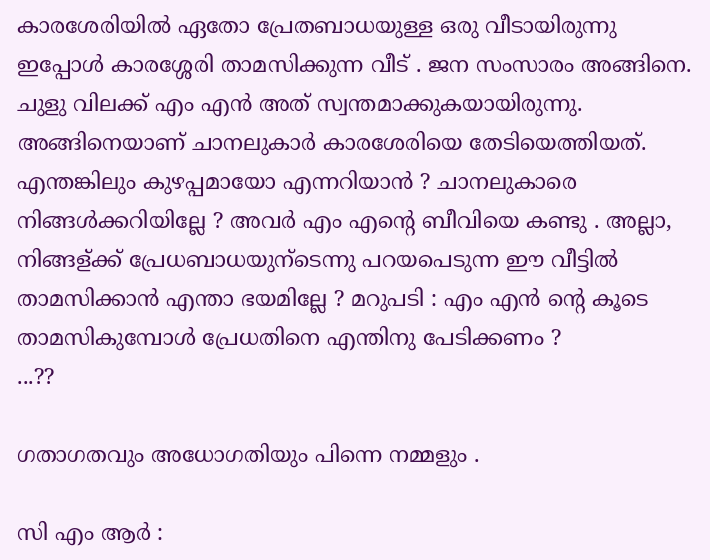കാരശേരിയില്‍ ഏതോ പ്രേതബാധയുള്ള ഒരു വീടായിരുന്നു ഇപ്പോള്‍ കാരശ്ശേരി താമസിക്കുന്ന വീട് . ജന സംസാരം അങ്ങിനെ. ചുളു വിലക്ക് എം എന്‍ അത് സ്വന്തമാക്കുകയായിരുന്നു.
അങ്ങിനെയാണ് ചാനലുകാര്‍ കാരശേരിയെ തേടിയെത്തിയത്.
എന്തങ്കിലും കുഴപ്പമായോ എന്നറിയാന്‍ ? ചാനലുകാരെ നിങ്ങള്‍ക്കറിയില്ലേ ? അവര്‍ എം എന്റെ ബീവിയെ കണ്ടു . അല്ലാ, നിങ്ങള്ക്ക് പ്രേധബാധയുന്ടെന്നു പറയപെടുന്ന ഈ വീട്ടില്‍ താമസിക്കാന്‍ എന്താ ഭയമില്ലേ ? മറുപടി : എം എന്‍ ന്റെ കൂടെ താമസികുമ്പോള്‍ പ്രേധതിനെ എന്തിനു പേടിക്കണം ?
...??

ഗതാഗതവും അധോഗതിയും പിന്നെ നമ്മളും .

സി എം ആര്‍ :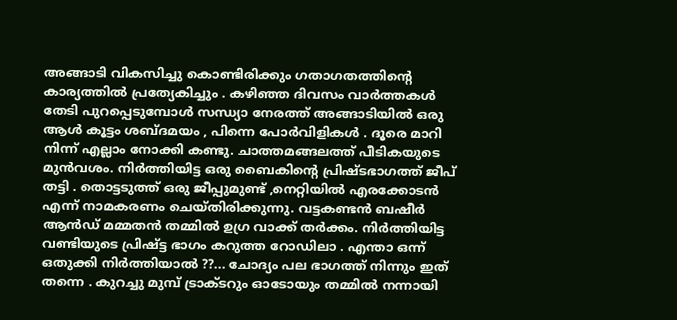അങ്ങാടി വികസിച്ചു കൊണ്ടിരിക്കും ഗതാഗതത്തിന്റെ കാര്യത്തില്‍ പ്രത്യേകിച്ചും . കഴിഞ്ഞ ദിവസം വാര്‍ത്തകള്‍ തേടി പുറപ്പെടുമ്പോള്‍ സന്ധ്യാ നേരത്ത് അങ്ങാടിയില്‍ ഒരു ആള്‍ കൂട്ടം ശബ്ദമയം , പിന്നെ പോര്‍വിളികള്‍ . ദൂരെ മാറി നിന്ന് എല്ലാം നോക്കി കണ്ടു. ചാത്തമങ്ങലത്ത് പീടികയുടെ മുന്‍വശം. നിര്‍ത്തിയിട്ട ഒരു ബൈകിന്റെ പ്രിഷ്ടഭാഗത്ത്‌ ജീപ് തട്ടി . തൊട്ടടുത്ത്‌ ഒരു ജീപ്പുമുണ്ട് ,നെറ്റിയില്‍ എരക്കോടന്‍ എന്ന് നാമകരണം ചെയ്തിരിക്കുന്നു. വട്ടകണ്ടന്‍ ബഷീര്‍ ആന്‍ഡ്‌ മമ്മതന്‍ തമ്മില്‍ ഉഗ്ര വാക്ക് തര്‍ക്കം. നിര്‍ത്തിയിട്ട വണ്ടിയുടെ പ്രിഷ്ട്ട ഭാഗം കറുത്ത റോഡിലാ . എന്താ ഒന്ന് ഒതുക്കി നിര്‍ത്തിയാല്‍ ??... ചോദ്യം പല ഭാഗത്ത്‌ നിന്നും ഇത് തന്നെ . കുറച്ചു മുമ്പ് ട്രാക്ടറും ഓടോയും തമ്മില്‍ നന്നായി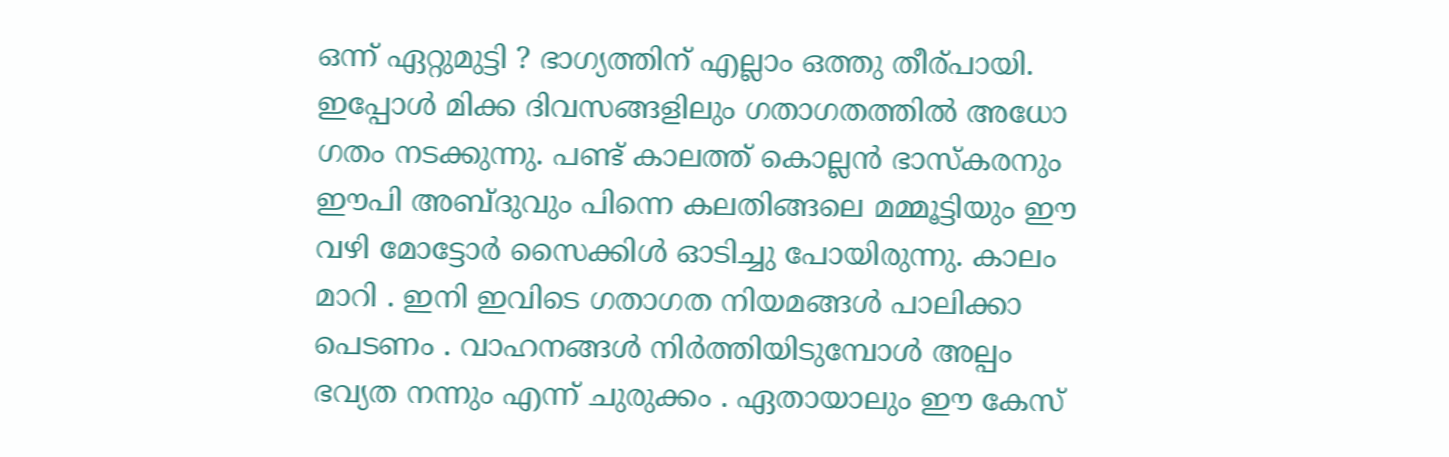ഒന്ന് ഏറ്റുമുട്ടി ? ഭാഗ്യത്തിന് എല്ലാം ഒത്തു തീര്പായി. ഇപ്പോള്‍ മിക്ക ദിവസങ്ങളിലും ഗതാഗതത്തില്‍ അധോ ഗതം നടക്കുന്നു. പണ്ട് കാലത്ത് കൊല്ലന്‍ ഭാസ്കരനും ഈപി അബ്ദുവും പിന്നെ കലതിങ്ങലെ മമ്മൂട്ടിയും ഈ വഴി മോട്ടോര്‍ സൈക്കിള്‍ ഓടിച്ചു പോയിരുന്നു. കാലം മാറി . ഇനി ഇവിടെ ഗതാഗത നിയമങ്ങള്‍ പാലിക്കാ പെടണം . വാഹനങ്ങള്‍ നിര്‍ത്തിയിടുമ്പോള്‍ അല്പം ഭവ്യത നന്നും എന്ന് ചുരുക്കം . ഏതായാലും ഈ കേസ്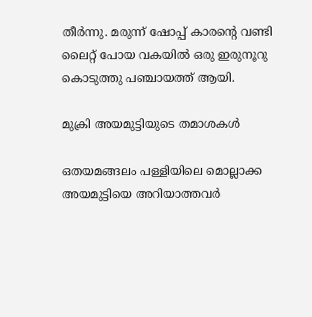തീര്‍ന്നു. മരുന്ന് ഷോപ്പ് കാരന്റെ വണ്ടി ലൈറ്റ് പോയ വകയില്‍ ഒരു ഇരുനൂറു കൊടുത്തു പഞ്ചായത്ത് ആയി.

മുക്രി അയമുട്ടിയുടെ തമാശകള്‍

ഒതയമങ്ങലം പള്ളിയിലെ മൊല്ലാക്ക അയമുട്ടിയെ അറിയാത്തവര്‍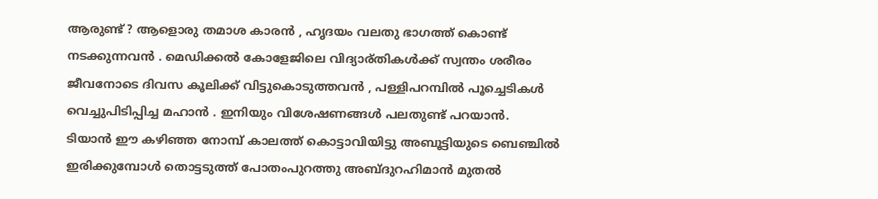ആരുണ്ട്‌ ? ആളൊരു തമാശ കാരന്‍ , ഹൃദയം വലതു ഭാഗത്ത്‌ കൊണ്ട് നടക്കുന്നവന്‍ . മെഡിക്കല്‍ കോളേജിലെ വിദ്യാര്തികള്‍ക്ക് സ്വന്തം ശരീരം ജീവനോടെ ദിവസ കൂലിക്ക് വിട്ടുകൊടുത്തവന്‍ , പള്ളിപറമ്പില്‍ പൂച്ചെടികള്‍ വെച്ചുപിടിപ്പിച്ച മഹാന്‍ . ഇനിയും വിശേഷണങ്ങള്‍ പലതുണ്ട് പറയാന്‍.
ടിയാന്‍ ഈ കഴിഞ്ഞ നോമ്പ് കാലത്ത് കൊട്ടാവിയിട്ടു അബൂട്ടിയുടെ ബെഞ്ചില്‍ ഇരിക്കുമ്പോള്‍ തൊട്ടടുത്ത്‌ പോതംപുറത്തു അബ്ദുറഹിമാന്‍ മുതല്‍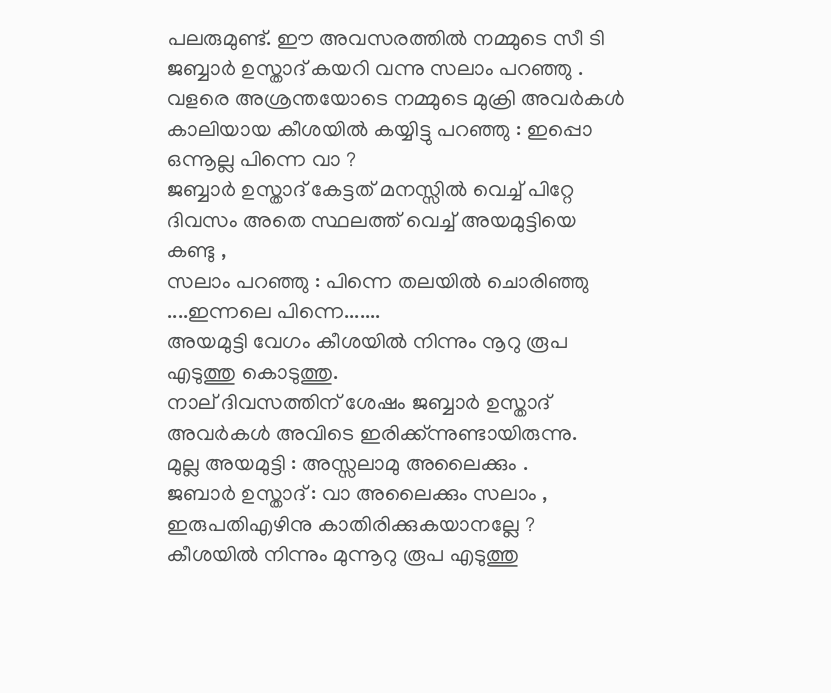പലരുമുണ്ട്. ഈ അവസരത്തില്‍ നമ്മുടെ സീ ടി ജബ്ബാര്‍ ഉസ്താദ് കയറി വന്നു സലാം പറഞ്ഞു . വളരെ അശ്രന്തയോടെ നമ്മുടെ മുക്രി അവര്‍കള്‍ കാലിയായ കീശയില്‍ കയ്യിട്ടു പറഞ്ഞു : ഇപ്പൊ ഒന്നൂല്ല പിന്നെ വാ ?
ജബ്ബാര്‍ ഉസ്താദ് കേട്ടത് മനസ്സില്‍ വെച്ച് പിറ്റേ ദിവസം അതെ സ്ഥലത്ത് വെച്ച് അയമുട്ടിയെ കണ്ടു ,
സലാം പറഞ്ഞു : പിന്നെ തലയില്‍ ചൊരിഞ്ഞു ....ഇന്നലെ പിന്നെ.......
അയമുട്ടി വേഗം കീശയില്‍ നിന്നും നൂറു രൂപ എടുത്തു കൊടുത്തു.
നാല് ദിവസത്തിന് ശേഷം ജബ്ബാര്‍ ഉസ്താദ് അവര്‍കള്‍ അവിടെ ഇരിക്ക്ന്നുണ്ടായിരുന്നു.
മുല്ല അയമുട്ടി : അസ്സലാമു അലൈക്കും .
ജബാര്‍ ഉസ്താദ് : വാ അലൈക്കും സലാം , ഇരുപതിഎഴിനു കാതിരിക്കുകയാനല്ലേ ? കീശയില്‍ നിന്നും മുന്നൂറു രൂപ എടുത്തു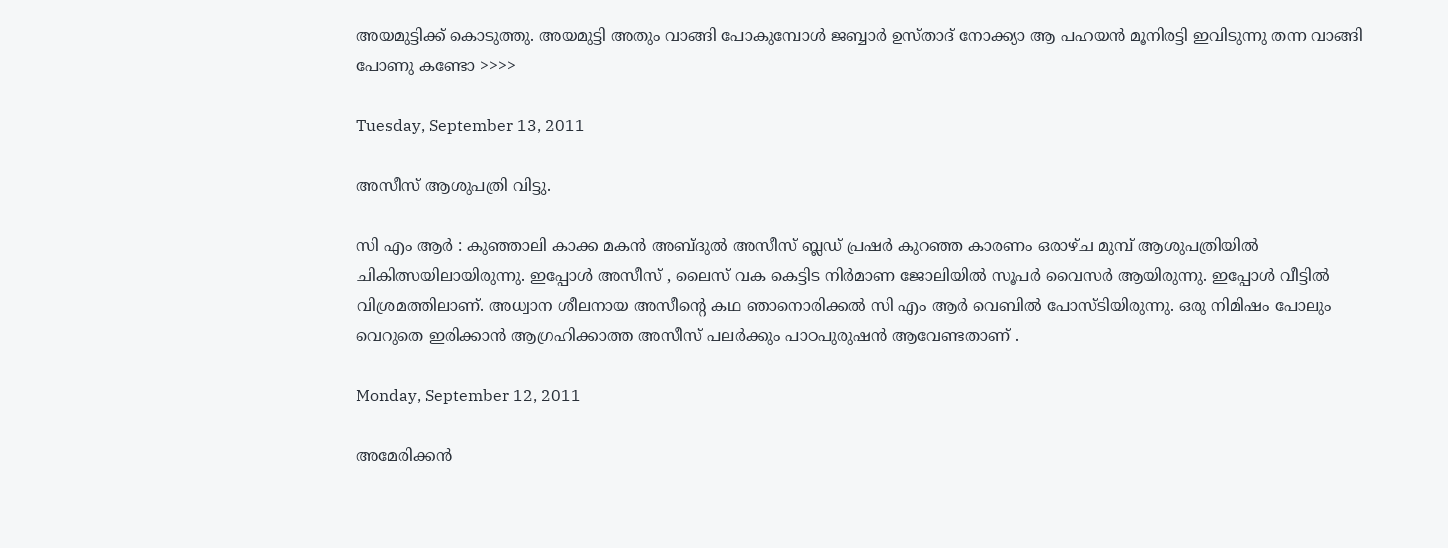അയമുട്ടിക്ക് കൊടുത്തു. അയമുട്ടി അതും വാങ്ങി പോകുമ്പോള്‍ ജബ്ബാര്‍ ഉസ്താദ് നോക്ക്യാ ആ പഹയന്‍ മൂനിരട്ടി ഇവിടുന്നു തന്ന വാങ്ങി പോണു കണ്ടോ >>>>

Tuesday, September 13, 2011

അസീസ്‌ ആശുപത്രി വിട്ടു.

സി എം ആര്‍ : കുഞ്ഞാലി കാക്ക മകന്‍ അബ്ദുല്‍ അസീസ്‌ ബ്ലഡ് പ്രഷര്‍ കുറഞ്ഞ കാരണം ഒരാഴ്ച മുമ്പ് ആശുപത്രിയില്‍ ചികിത്സയിലായിരുന്നു. ഇപ്പോള്‍ അസീസ്‌ , ലൈസ് വക കെട്ടിട നിര്‍മാണ ജോലിയില്‍ സൂപര്‍ വൈസര്‍ ആയിരുന്നു. ഇപ്പോള്‍ വീട്ടില്‍ വിശ്രമത്തിലാണ്. അധ്വാന ശീലനായ അസീന്റെ കഥ ഞാനൊരിക്കല്‍ സി എം ആര്‍ വെബില്‍ പോസ്ടിയിരുന്നു. ഒരു നിമിഷം പോലും വെറുതെ ഇരിക്കാന്‍ ആഗ്രഹിക്കാത്ത അസീസ്‌ പലര്‍ക്കും പാഠപുരുഷന്‍ ആവേണ്ടതാണ് .

Monday, September 12, 2011

അമേരിക്കന്‍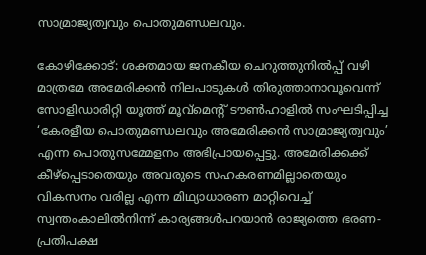സാമ്രാജ്യത്വവും പൊതുമണ്ഡലവും.

കോഴിക്കോട്: ശക്തമായ ജനകീയ ചെറുത്തുനില്‍പ്പ് വഴി മാത്രമേ അമേരിക്കന്‍ നിലപാടുകള്‍ തിരുത്താനാവൂവെന്ന് സോളിഡാരിറ്റി യൂത്ത് മൂവ്മെന്‍റ് ടൗണ്‍ഹാളില്‍ സംഘടിപ്പിച്ച ‘കേരളീയ പൊതുമണ്ഡലവും അമേരിക്കന്‍ സാമ്രാജ്യത്വവും’ എന്ന പൊതുസമ്മേളനം അഭിപ്രായപ്പെട്ടു. അമേരിക്കക്ക് കീഴ്പ്പെടാതെയും അവരുടെ സഹകരണമില്ലാതെയും വികസനം വരില്ല എന്ന മിഥ്യാധാരണ മാറ്റിവെച്ച് സ്വന്തംകാലില്‍നിന്ന് കാര്യങ്ങള്‍പറയാന്‍ രാജ്യത്തെ ഭരണ-പ്രതിപക്ഷ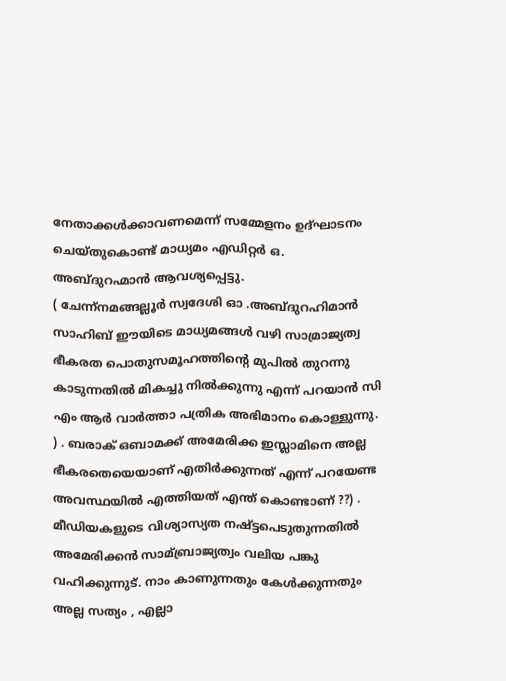നേതാക്കള്‍ക്കാവണമെന്ന് സമ്മേളനം ഉദ്ഘാടനം ചെയ്തുകൊണ്ട് മാധ്യമം എഡിറ്റര്‍ ഒ. അബ്ദുറഹ്മാന്‍ ആവശ്യപ്പെട്ടു.
( ചേന്ന്നമങ്ങല്ലൂര്‍ സ്വദേശി ഓ .അബ്ദുറഹിമാന്‍ സാഹിബ് ഈയിടെ മാധ്യമങ്ങള്‍ വഴി സാമ്രാജ്യത്വ ഭീകരത പൊതുസമൂഹത്തിന്റെ മുപില്‍ തുറന്നു കാടുന്നതില്‍ മികച്ചു നില്‍ക്കുന്നു എന്ന് പറയാന്‍ സി എം ആര്‍ വാര്‍ത്താ പത്രിക അഭിമാനം കൊള്ളുന്നു. ) . ബരാക് ഒബാമക്ക് അമേരിക്ക ഇസ്ലാമിനെ അല്ല ഭീകരതെയെയാണ് എതിര്‍ക്കുന്നത് എന്ന് പറയേണ്ട അവസ്ഥയില്‍ എത്തിയത് എന്ത് കൊണ്ടാണ് ??) . മീഡിയകളുടെ വിശ്യാസ്യത നഷ്ട്ടപെടുതുന്നതില്‍ അമേരിക്കന്‍ സാമ്ബ്രാജ്യത്വം വലിയ പങ്കു വഹിക്കുന്നുട്. നാം കാണുന്നതും കേള്‍ക്കുന്നതും അല്ല സത്യം , എല്ലാ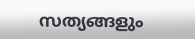സത്യങ്ങളും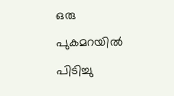ഒരു പുകമറയില്‍ പിടിച്ചു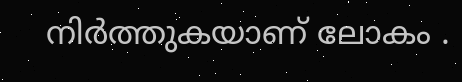നിര്‍ത്തുകയാണ് ലോകം .